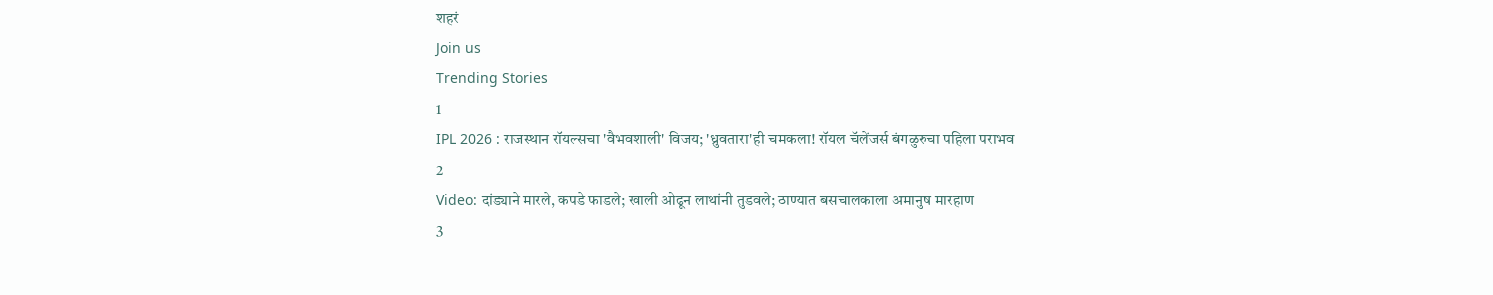शहरं
Join us
Trending Stories
1
IPL 2026 : राजस्थान रॉयल्सचा 'वैभवशाली' विजय; 'ध्रुवतारा'ही चमकला! रॉयल चॅलेंजर्स बंगळुरुचा पहिला पराभव
2
Video: दांड्याने मारले, कपडे फाडले; खाली ओढून लाथांनी तुडवले; ठाण्यात बसचालकाला अमानुष मारहाण
3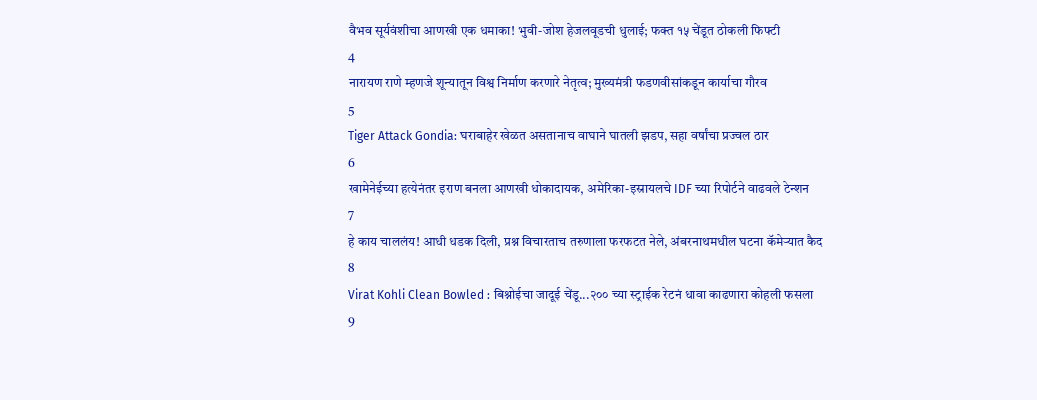वैभव सूर्यवंशीचा आणखी एक धमाका! भुवी-जोश हेजलवूडची धुलाई; फक्त १५ चेंडूत ठोकली फिफ्टी
4
नारायण राणे म्हणजे शून्यातून विश्व निर्माण करणारे नेतृत्व; मुख्यमंत्री फडणवीसांकडून कार्याचा गौरव
5
Tiger Attack Gondia: घराबाहेर खेळत असतानाच वाघाने घातली झडप, सहा वर्षांचा प्रज्वल ठार
6
खामेनेईच्या हत्येनंतर इराण बनला आणखी धोकादायक, अमेरिका-इस्रायलचे IDF च्या रिपोर्टने वाढवले टेन्शन
7
हे काय चाललंय! आधी धडक दिली, प्रश्न विचारताच तरुणाला फरफटत नेले, अंबरनाथमधील घटना कॅमेऱ्यात कैद
8
Virat Kohli Clean Bowled : बिश्नोईचा जादूई चेंडू...२०० च्या स्ट्राईक रेटनं धावा काढणारा कोहली फसला
9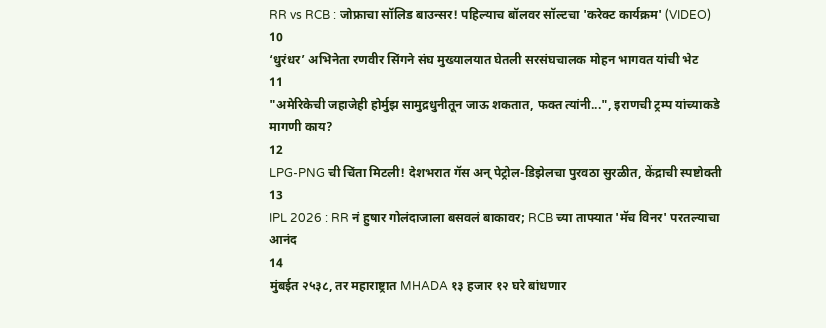RR vs RCB : जोफ्राचा सॉलिड बाउन्सर! पहिल्याच बॉलवर सॉल्टचा 'करेक्ट कार्यक्रम' (VIDEO)
10
‘धुरंधर’ अभिनेता रणवीर सिंगने संघ मुख्यालयात घेतली सरसंघचालक मोहन भागवत यांची भेट
11
"अमेरिकेची जहाजेही होर्मुझ सामुद्रधुनीतून जाऊ शकतात, फक्त त्यांनी...", इराणची ट्रम्प यांच्याकडे मागणी काय?
12
LPG-PNG ची चिंता मिटली! देशभरात गॅस अन् पेट्रोल-डिझेलचा पुरवठा सुरळीत, केंद्राची स्पष्टोक्ती
13
IPL 2026 : RR नं हुषार गोलंदाजाला बसवलं बाकावर; RCB च्या ताफ्यात 'मॅच विनर' परतल्याचा आनंद
14
मुंबईत २५३८, तर महाराष्ट्रात MHADA १३ हजार १२ घरे बांधणार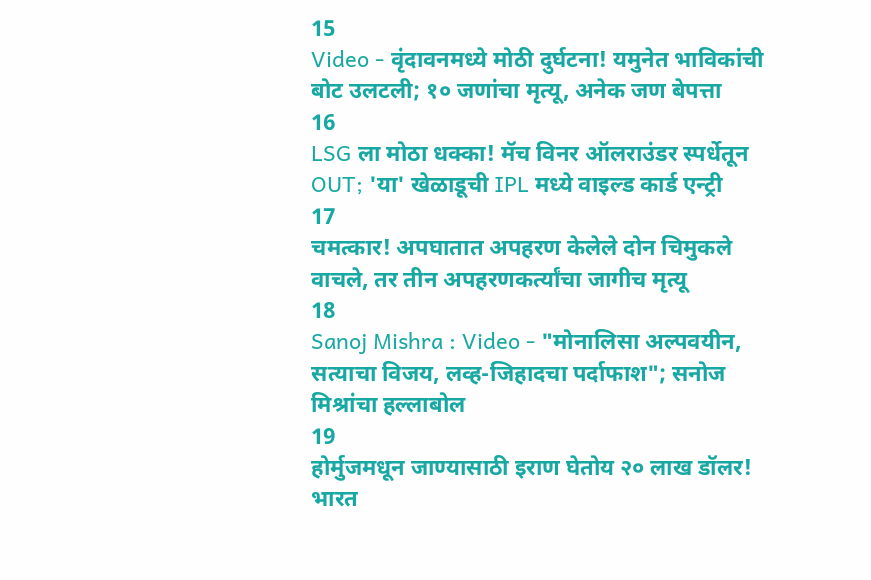15
Video - वृंदावनमध्ये मोठी दुर्घटना! यमुनेत भाविकांची बोट उलटली; १० जणांचा मृत्यू, अनेक जण बेपत्ता
16
LSG ला मोठा धक्का! मॅच विनर ऑलराउंडर स्पर्धेतून OUT; 'या' खेळाडूची IPL मध्ये वाइल्ड कार्ड एन्ट्री
17
चमत्कार! अपघातात अपहरण केलेले दोन चिमुकले वाचले, तर तीन अपहरणकर्त्यांचा जागीच मृत्यू
18
Sanoj Mishra : Video - "मोनालिसा अल्पवयीन, सत्याचा विजय, लव्ह-जिहादचा पर्दाफाश"; सनोज मिश्रांचा हल्लाबोल
19
होर्मुजमधून जाण्यासाठी इराण घेतोय २० लाख डॉलर! भारत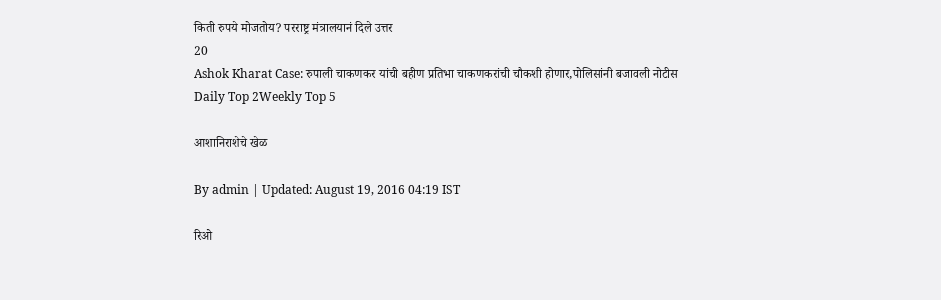किती रुपये मोजतोय? परराष्ट्र मंत्रालयानं दिले उत्तर
20
Ashok Kharat Case: रुपाली चाकणकर यांची बहीण प्रतिभा चाकणकरांची चौकशी होणार,पोलिसांनी बजावली नोटीस
Daily Top 2Weekly Top 5

आशानिराशेचे खेळ

By admin | Updated: August 19, 2016 04:19 IST

रिओ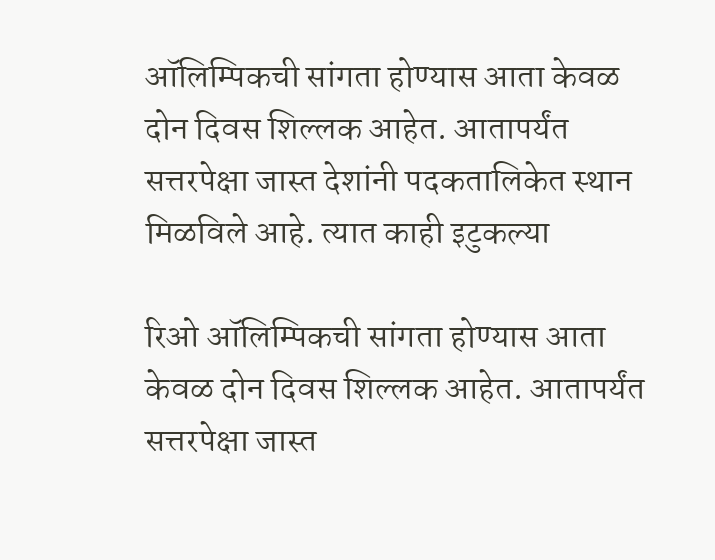ऑलिम्पिकची सांगता होण्यास आता केवळ दोन दिवस शिल्लक आहेत. आतापर्यंत सत्तरपेक्षा जास्त देशांनी पदकतालिकेत स्थान मिळविले आहे. त्यात काही इटुकल्या

रिओ ऑलिम्पिकची सांगता होण्यास आता केवळ दोन दिवस शिल्लक आहेत. आतापर्यंत सत्तरपेक्षा जास्त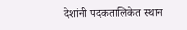देशांनी पदकतालिकेत स्थान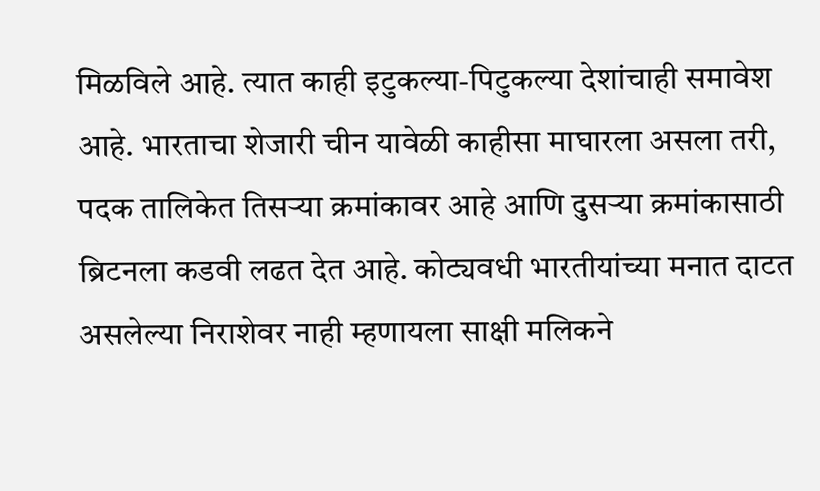मिळविले आहे. त्यात काही इटुकल्या-पिटुकल्या देशांचाही समावेश आहे. भारताचा शेजारी चीन यावेळी काहीसा माघारला असला तरी, पदक तालिकेत तिसऱ्या क्रमांकावर आहे आणि दुसऱ्या क्रमांकासाठी ब्रिटनला कडवी लढत देत आहे. कोट्यवधी भारतीयांच्या मनात दाटत असलेल्या निराशेवर नाही म्हणायला साक्षी मलिकने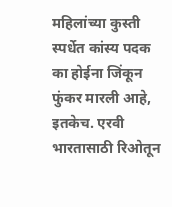महिलांच्या कुस्ती स्पर्धेत कांस्य पदक का होईना जिंकून फुंकर मारली आहे, इतकेच. एरवी भारतासाठी रिओतून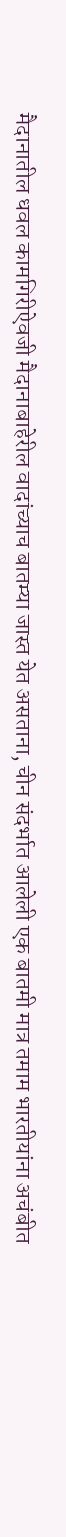मैदानातील धवल कामगिरीऐवजी मैदानाबाहेरील वादांच्याच बातम्या जास्त येत असताना, चीन संदर्भात आलेली एक बातमी मात्र तमाम भारतीयांना अचंबीत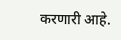करणारी आहे.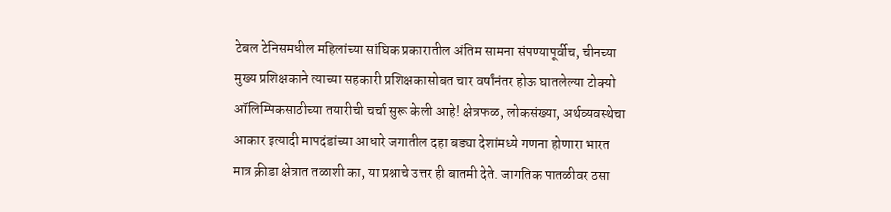टेबल टेनिसमधील महिलांच्या सांघिक प्रकारातील अंतिम सामना संपण्यापूर्वीच, चीनच्या मुख्य प्रशिक्षकाने त्याच्या सहकारी प्रशिक्षकासोबत चार वर्षांनंतर होऊ घातलेल्या टोक्यो ऑलिम्पिकसाठीच्या तयारीची चर्चा सुरू केली आहे! क्षेत्रफळ, लोकसंख्या, अर्थव्यवस्थेचा आकार इत्यादी मापदंडांच्या आधारे जगातील दहा बड्या देशांमध्ये गणना होणारा भारत मात्र क्रीडा क्षेत्रात तळाशी का, या प्रश्नाचे उत्तर ही बातमी देते. जागतिक पातळीवर ठसा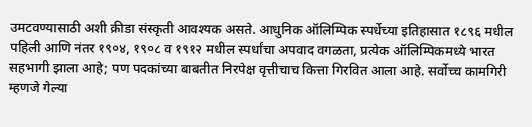उमटवण्यासाठी अशी क्रीडा संस्कृती आवश्यक असते. आधुनिक ऑलिम्पिक स्पर्धेच्या इतिहासात १८९६ मधील पहिली आणि नंतर १९०४, १९०८ व १९१२ मधील स्पर्धांचा अपवाद वगळता, प्रत्येक ऑलिम्पिकमध्ये भारत सहभागी झाला आहे; पण पदकांच्या बाबतीत निरपेक्ष वृत्तीचाच कित्ता गिरवित आला आहे. सर्वोच्च कामगिरी म्हणजे गेल्या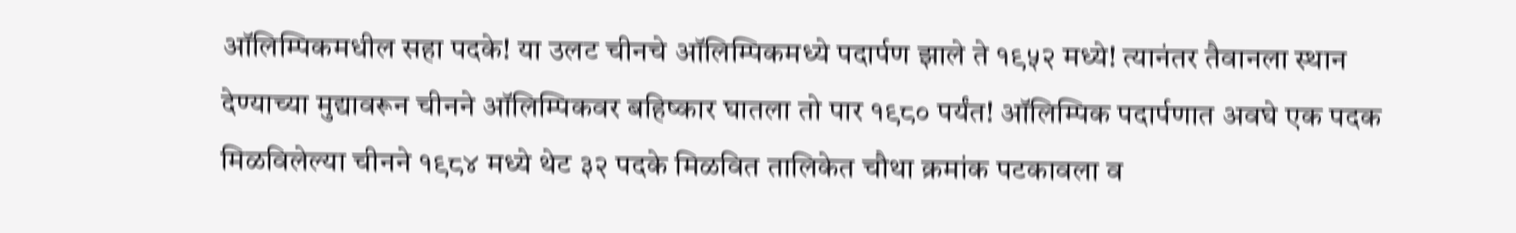ऑलिम्पिकमधील सहा पदके! या उलट चीनचे ऑलिम्पिकमध्ये पदार्पण झाले ते १९५२ मध्ये! त्यानंतर तैवानला स्थान देण्याच्या मुद्यावरून चीनने ऑलिम्पिकवर बहिष्कार घातला तो पार १९८० पर्यंत! ऑलिम्पिक पदार्पणात अवघे एक पदक मिळविलेल्या चीनने १९८४ मध्ये थेट ३२ पदके मिळवित तालिकेत चौथा क्रमांक पटकावला व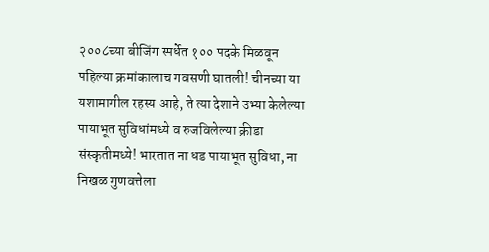२००८च्या बीजिंग स्पर्धेत १०० पदके मिळवून पहिल्या क्रमांकालाच गवसणी घातली! चीनच्या या यशामागील रहस्य आहे, ते त्या देशाने उभ्या केलेल्या पायाभूत सुविधांमध्ये व रुजविलेल्या क्रीडा संस्कृतीमध्ये! भारतात ना धड पायाभूत सुविधा, ना निखळ गुणवत्तेला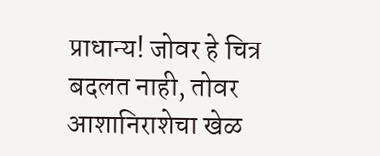प्राधान्य! जोवर हे चित्र बदलत नाही, तोवर आशानिराशेचा खेळ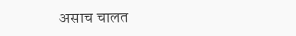असाच चालत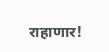राहाणार!